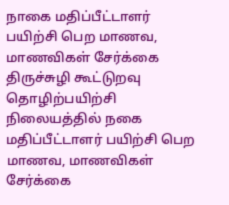நாகை மதிப்பீட்டாளர் பயிற்சி பெற மாணவ, மாணவிகள் சேர்க்கை
திருச்சுழி கூட்டுறவு தொழிற்பயிற்சி நிலையத்தில் நகை மதிப்பீட்டாளர் பயிற்சி பெற மாணவ, மாணவிகள் சேர்க்கை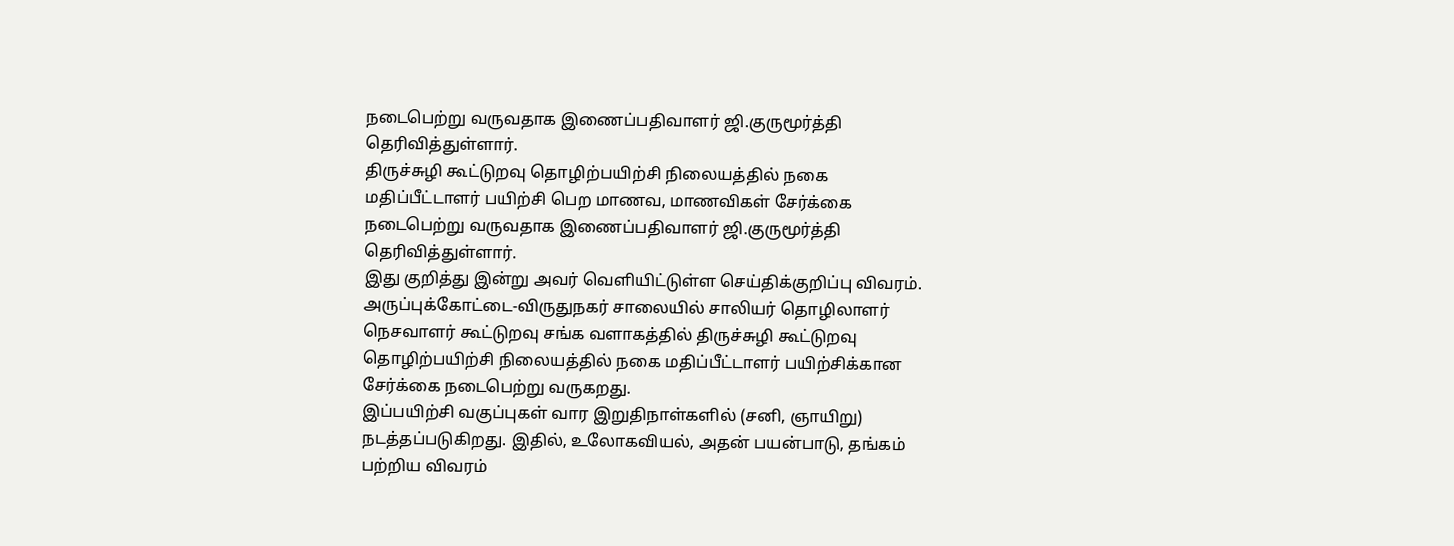நடைபெற்று வருவதாக இணைப்பதிவாளர் ஜி.குருமூர்த்தி தெரிவித்துள்ளார்.
திருச்சுழி கூட்டுறவு தொழிற்பயிற்சி நிலையத்தில் நகை மதிப்பீட்டாளர் பயிற்சி பெற மாணவ, மாணவிகள் சேர்க்கை நடைபெற்று வருவதாக இணைப்பதிவாளர் ஜி.குருமூர்த்தி தெரிவித்துள்ளார்.
இது குறித்து இன்று அவர் வெளியிட்டுள்ள செய்திக்குறிப்பு விவரம். அருப்புக்கோட்டை-விருதுநகர் சாலையில் சாலியர் தொழிலாளர் நெசவாளர் கூட்டுறவு சங்க வளாகத்தில் திருச்சுழி கூட்டுறவு தொழிற்பயிற்சி நிலையத்தில் நகை மதிப்பீட்டாளர் பயிற்சிக்கான சேர்க்கை நடைபெற்று வருகறது.
இப்பயிற்சி வகுப்புகள் வார இறுதிநாள்களில் (சனி, ஞாயிறு) நடத்தப்படுகிறது. இதில், உலோகவியல், அதன் பயன்பாடு, தங்கம் பற்றிய விவரம்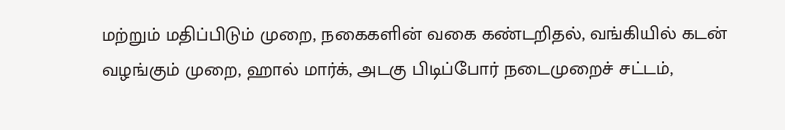மற்றும் மதிப்பிடும் முறை, நகைகளின் வகை கண்டறிதல், வங்கியில் கடன் வழங்கும் முறை, ஹால் மார்க், அடகு பிடிப்போர் நடைமுறைச் சட்டம்,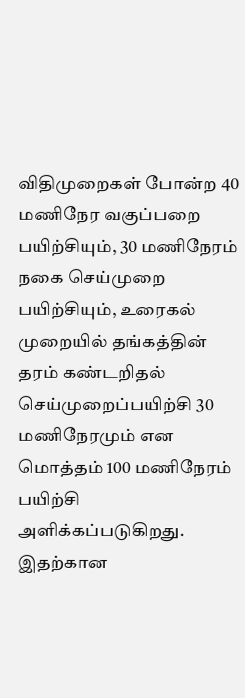விதிமுறைகள் போன்ற 40 மணிநேர வகுப்பறை பயிற்சியும், 30 மணிநேரம் நகை செய்முறை பயிற்சியும், உரைகல் முறையில் தங்கத்தின் தரம் கண்டறிதல் செய்முறைப்பயிற்சி 30 மணிநேரமும் என மொத்தம் 100 மணிநேரம் பயிற்சி அளிக்கப்படுகிறது. இதற்கான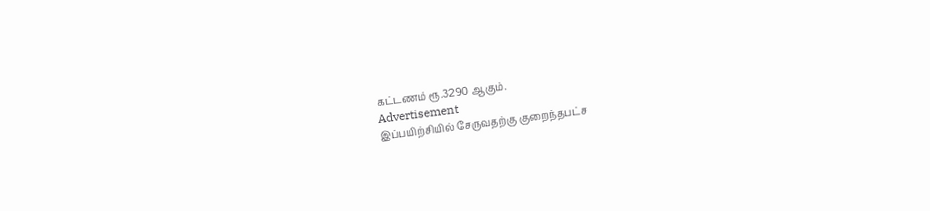கட்டணம் ரூ.3290 ஆகும்.
Advertisement
இப்பயிற்சியில் சேருவதற்கு குறைந்தபட்ச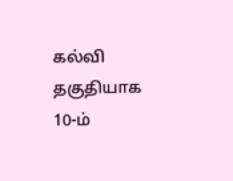கல்வி தகுதியாக 10-ம்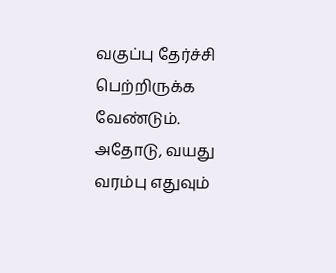வகுப்பு தேர்ச்சி பெற்றிருக்க வேண்டும். அதோடு, வயது வரம்பு எதுவும்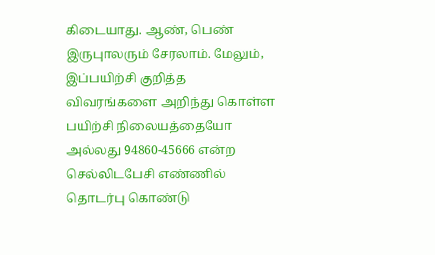கிடையாது. ஆண், பெண் இருபுாலரும் சேரலாம். மேலும், இப்பயிற்சி குறித்த விவரங்களை அறிந்து கொள்ள பயிற்சி நிலையத்தையோ அல்லது 94860-45666 என்ற செல்லிடபேசி எண்ணில் தொடர்பு கொண்டு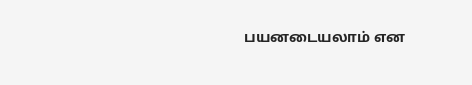பயனடையலாம் என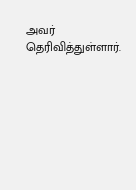அவர் தெரிவித்துள்ளார்.